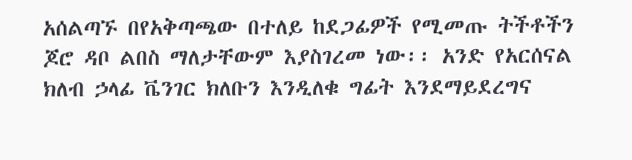አሰልጣኙ በየአቅጣጫው በተለይ ከደጋፊዎች የሚመጡ ትችቶችን ጆሮ ዳቦ ልበስ ማለታቸውም እያስገረመ ነው፡፡ አንድ የአርሰናል ክለብ ኃላፊ ቬንገር ክለቡን እንዲለቁ ግፊት እንደማይደረግና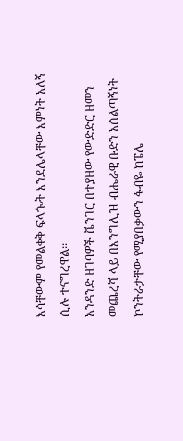እሳቸውም የመልቀቅ ፍላጐት እንደሌላቸው እምነት አለኝ ሲሉ ተናግረዋል፡፡
አንዳንድ ዘገባዎች ቬንገር በተያዘው የውድድር ዘመን መጨረሻ ላይ በእንግሊዝ ብሔራዊ ቡድን አሰልጣኝነት ኮንትራታቸው የሚያበቃውን ፋብዬ ከፔሌ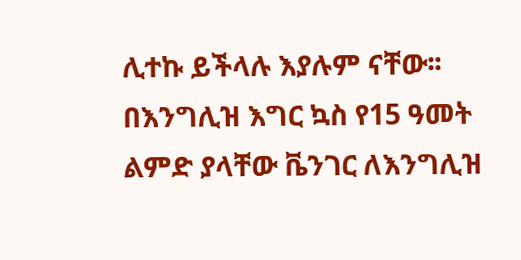ሊተኩ ይችላሉ እያሉም ናቸው፡፡ በእንግሊዝ እግር ኳስ የ15 ዓመት ልምድ ያላቸው ቬንገር ለእንግሊዝ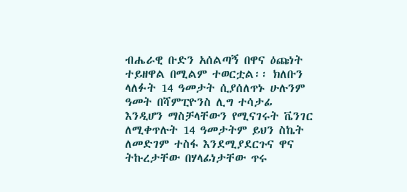ብሔራዊ ቡድን አሰልጣኝ በዋና ዕጩነት ተይዘዋል በሚልም ተወርቷል፡፡ ክለቡን ላለፉት 14 ዓመታት ሲያሰለጥኑ ሁሉንም ዓመት በሻምፒዮንስ ሊግ ተሳታፊ እንዲሆን ማስቻላቸውን የሚናገሩት ቬንገር ለሚቀጥሉት 14 ዓመታትም ይህን ስኬት ለመድገም ተስፋ እንደሚያደርጉና ዋና ትኩረታቸው በሃላፊነታቸው ጥሩ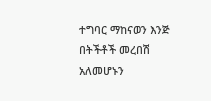ተግባር ማከናወን እንጅ በትችቶች መረበሽ አለመሆኑን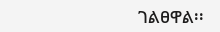ገልፀዋል፡፡